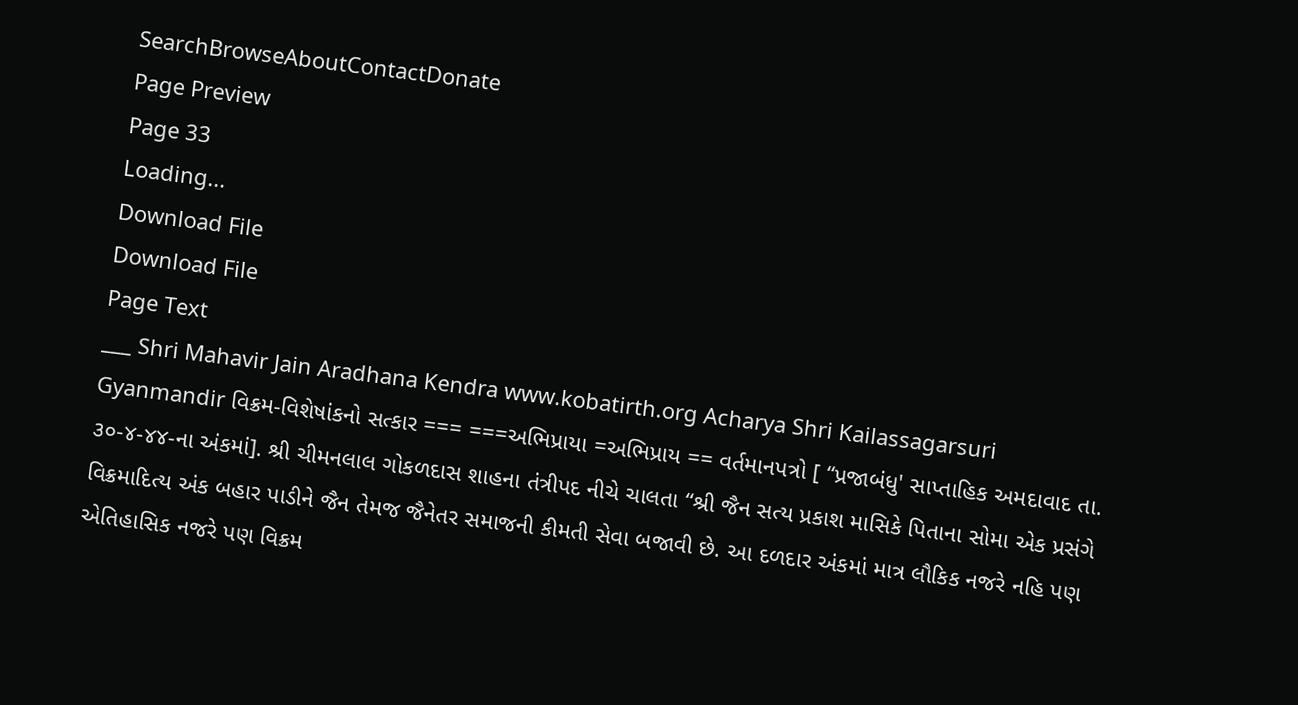SearchBrowseAboutContactDonate
Page Preview
Page 33
Loading...
Download File
Download File
Page Text
___ Shri Mahavir Jain Aradhana Kendra www.kobatirth.org Acharya Shri Kailassagarsuri Gyanmandir વિક્રમ-વિશેષાંકનો સત્કાર === ===અભિપ્રાયા =અભિપ્રાય == વર્તમાનપત્રો [ “પ્રજાબંધુ' સાપ્તાહિક અમદાવાદ તા. ૩૦-૪-૪૪-ના અંકમાં]. શ્રી ચીમનલાલ ગોકળદાસ શાહના તંત્રીપદ નીચે ચાલતા “શ્રી જૈન સત્ય પ્રકાશ માસિકે પિતાના સોમા એક પ્રસંગે વિક્રમાદિત્ય અંક બહાર પાડીને જૈન તેમજ જૈનેતર સમાજની કીમતી સેવા બજાવી છે. આ દળદાર અંકમાં માત્ર લૌકિક નજરે નહિ પણ એતિહાસિક નજરે પણ વિક્રમ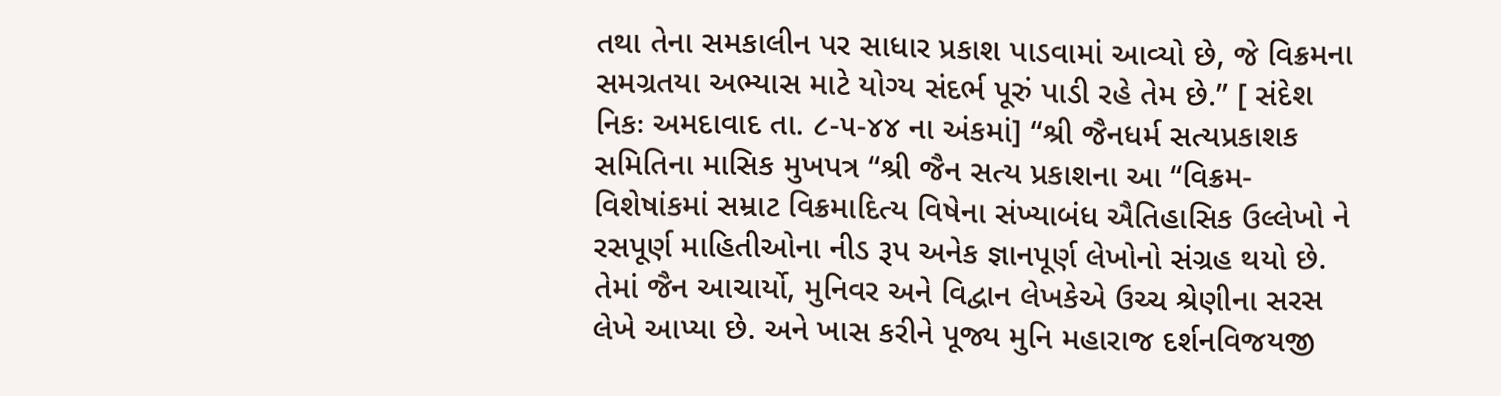તથા તેના સમકાલીન પર સાધાર પ્રકાશ પાડવામાં આવ્યો છે, જે વિક્રમના સમગ્રતયા અભ્યાસ માટે યોગ્ય સંદર્ભ પૂરું પાડી રહે તેમ છે.” [ સંદેશ નિકઃ અમદાવાદ તા. ૮-૫-૪૪ ના અંકમાં] “શ્રી જૈનધર્મ સત્યપ્રકાશક સમિતિના માસિક મુખપત્ર “શ્રી જૈન સત્ય પ્રકાશના આ “વિક્રમ-વિશેષાંકમાં સમ્રાટ વિક્રમાદિત્ય વિષેના સંખ્યાબંધ ઐતિહાસિક ઉલ્લેખો ને રસપૂર્ણ માહિતીઓના નીડ રૂપ અનેક જ્ઞાનપૂર્ણ લેખોનો સંગ્રહ થયો છે. તેમાં જૈન આચાર્યો, મુનિવર અને વિદ્વાન લેખકેએ ઉચ્ચ શ્રેણીના સરસ લેખે આપ્યા છે. અને ખાસ કરીને પૂજ્ય મુનિ મહારાજ દર્શનવિજયજી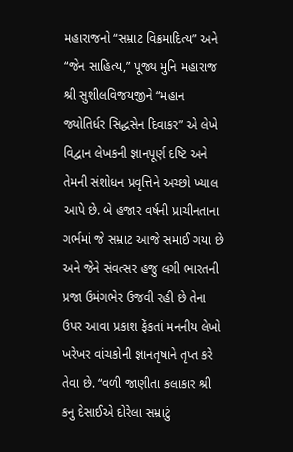મહારાજનો “સમ્રાટ વિક્રમાદિત્ય” અને “જેન સાહિત્ય,” પૂજ્ય મુનિ મહારાજ શ્રી સુશીલવિજયજીને “મહાન જ્યોતિર્ધર સિદ્ધસેન દિવાકર” એ લેખે વિદ્વાન લેખકની જ્ઞાનપૂર્ણ દષ્ટિ અને તેમની સંશોધન પ્રવૃત્તિને અચ્છો ખ્યાલ આપે છે. બે હજાર વર્ષની પ્રાચીનતાના ગર્ભમાં જે સમ્રાટ આજે સમાઈ ગયા છે અને જેને સંવત્સર હજુ લગી ભારતની પ્રજા ઉમંગભેર ઉજવી રહી છે તેના ઉપર આવા પ્રકાશ ફેંકતાં મનનીય લેખો ખરેખર વાંચકોની જ્ઞાનતૃષાને તૃપ્ત કરે તેવા છે. “વળી જાણીતા કલાકાર શ્રી કનુ દેસાઈએ દોરેલા સમ્રાટું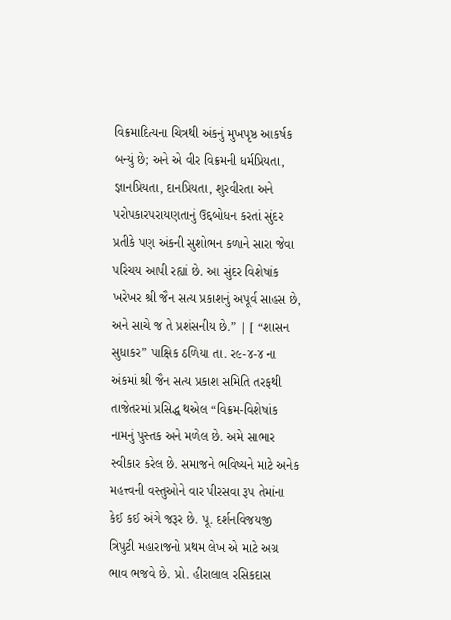વિક્રમાદિત્યના ચિત્રથી અંકનું મુખપૃષ્ઠ આકર્ષક બન્યું છે; અને એ વીર વિક્રમની ધર્મપ્રિયતા, જ્ઞાનપ્રિયતા, દાનપ્રિયતા, શુરવીરતા અને પરોપકારપરાયણતાનું ઉદ્દબોધન કરતાં સુંદર પ્રતીકે પણ અંકની સુશોભન કળાને સારા જેવા પરિચય આપી રહ્યાં છે. આ સુંદર વિશેષાંક ખરેખર શ્રી જૈન સત્ય પ્રકાશનું અપૂર્વ સાહસ છે, અને સાચે જ તે પ્રશંસનીય છે.” | [ “શાસન સુધાકર” પાક્ષિક ઠળિયા તા. ર૯-૪-૪ ના અંકમાં શ્રી જૈન સત્ય પ્રકાશ સમિતિ તરફથી તાજેતરમાં પ્રસિદ્ધ થએલ “વિક્રમ-વિશેષાંક નામનું પુસ્તક અને મળેલ છે. અમે સાભાર સ્વીકાર કરેલ છે. સમાજને ભવિષ્યને માટે અનેક મહત્ત્વની વસ્તુઓને વાર પીરસવા રૂપ તેમાંના કેઈ કઈ અંગે જરૂર છે. પૂ. દર્શનવિજયજી ત્રિપુટી મહારાજનો પ્રથમ લેખ એ માટે અગ્ર ભાવ ભજવે છે. પ્રો. હીરાલાલ રસિકદાસ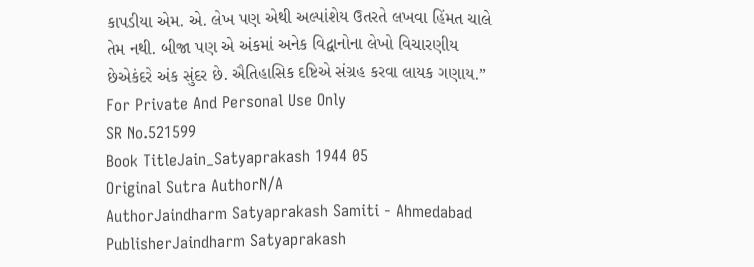કાપડીયા એમ. એ. લેખ પણ એથી અલ્પાંશેય ઉતરતે લખવા હિંમત ચાલે તેમ નથી. બીજા પણ એ અંકમાં અનેક વિદ્વાનોના લેખો વિચારણીય છેએકંદરે અંક સુંદર છે. ઐતિહાસિક દષ્ટિએ સંગ્રહ કરવા લાયક ગણાય.” For Private And Personal Use Only
SR No.521599
Book TitleJain_Satyaprakash 1944 05
Original Sutra AuthorN/A
AuthorJaindharm Satyaprakash Samiti - Ahmedabad
PublisherJaindharm Satyaprakash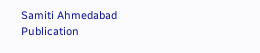Samiti Ahmedabad
Publication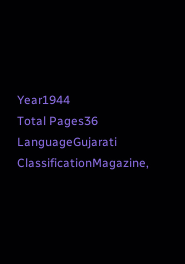Year1944
Total Pages36
LanguageGujarati
ClassificationMagazine,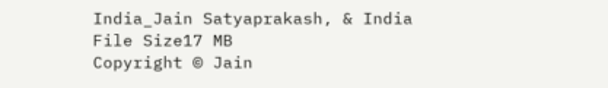India_Jain Satyaprakash, & India
File Size17 MB
Copyright © Jain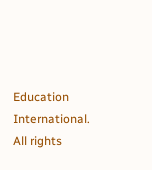Education International. All rights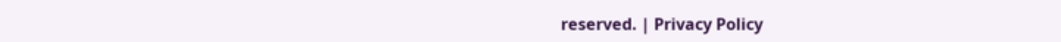reserved. | Privacy Policy